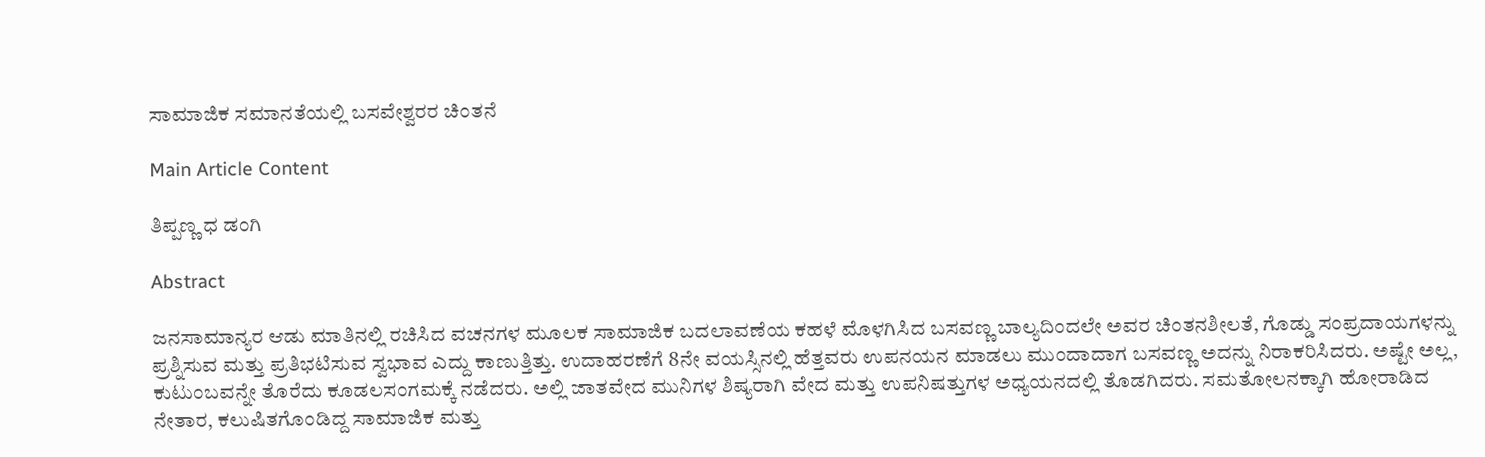ಸಾಮಾಜಿಕ ಸಮಾನತೆಯಲ್ಲಿ ಬಸವೇಶ್ವರರ ಚಿಂತನೆ

Main Article Content

ತಿಪ್ಪಣ್ಣ ಧ ಡಂಗಿ

Abstract

ಜನಸಾಮಾನ್ಯರ ಆಡು ಮಾತಿನಲ್ಲಿ ರಚಿಸಿದ ವಚನಗಳ ಮೂಲಕ ಸಾಮಾಜಿಕ ಬದಲಾವಣೆಯ ಕಹಳೆ ಮೊಳಗಿಸಿದ ಬಸವಣ್ಣ ಬಾಲ್ಯದಿಂದಲೇ ಅವರ ಚಿಂತನಶೀಲತೆ, ಗೊಡ್ಡು ಸಂಪ್ರದಾಯಗಳನ್ನು ಪ್ರಶ್ನಿಸುವ ಮತ್ತು ಪ್ರತಿಭಟಿಸುವ ಸ್ವಭಾವ ಎದ್ದು ಕಾಣುತ್ತಿತ್ತು. ಉದಾಹರಣೆಗೆ 8ನೇ ವಯಸ್ಸಿನಲ್ಲಿ ಹೆತ್ತವರು ಉಪನಯನ ಮಾಡಲು ಮುಂದಾದಾಗ ಬಸವಣ್ಣ ಅದನ್ನು ನಿರಾಕರಿಸಿದರು. ಅಷ್ಟೇ ಅಲ್ಲ, ಕುಟುಂಬವನ್ನೇ ತೊರೆದು ಕೂಡಲಸಂಗಮಕ್ಕೆ ನಡೆದರು. ಅಲ್ಲಿ ಜಾತವೇದ ಮುನಿಗಳ ಶಿಷ್ಯರಾಗಿ ವೇದ ಮತ್ತು ಉಪನಿಷತ್ತುಗಳ ಅಧ್ಯಯನದಲ್ಲಿ ತೊಡಗಿದರು. ಸಮತೋಲನಕ್ಕಾಗಿ ಹೋರಾಡಿದ ನೇತಾರ, ಕಲುಷಿತಗೊಂಡಿದ್ದ ಸಾಮಾಜಿಕ ಮತ್ತು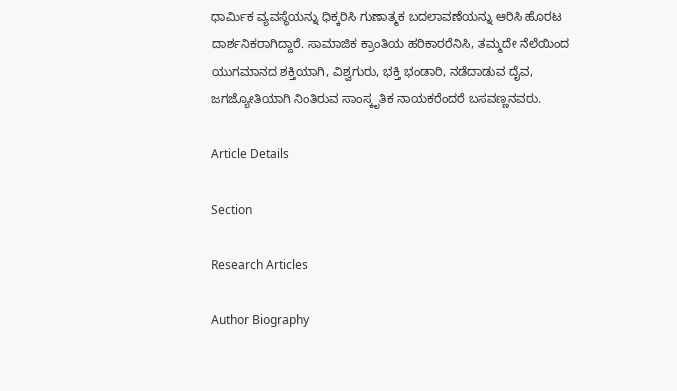ಧಾರ್ಮಿಕ ವ್ಯವಸ್ಥೆಯನ್ನು ಧಿಕ್ಕರಿಸಿ ಗುಣಾತ್ಮಕ ಬದಲಾವಣೆಯನ್ನು ಆರಿಸಿ ಹೊರಟ ದಾರ್ಶನಿಕರಾಗಿದ್ದಾರೆ. ಸಾಮಾಜಿಕ ಕ್ರಾಂತಿಯ ಹರಿಕಾರರೆನಿಸಿ, ತಮ್ಮದೇ ನೆಲೆಯಿಂದ ಯುಗಮಾನದ ಶಕ್ತಿಯಾಗಿ, ವಿಶ್ವಗುರು, ಭಕ್ತಿ ಭಂಡಾರಿ, ನಡೆದಾಡುವ ದೈವ, ಜಗಜ್ಯೋತಿಯಾಗಿ ನಿಂತಿರುವ ಸಾಂಸ್ಕೃತಿಕ ನಾಯಕರೆಂದರೆ ಬಸವಣ್ಣನವರು.

Article Details

Section

Research Articles

Author Biography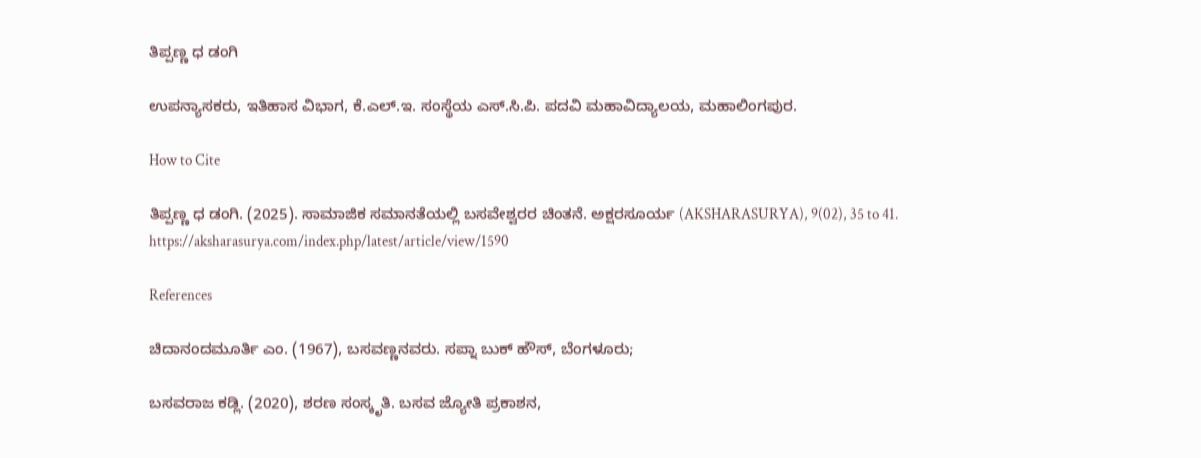ತಿಪ್ಪಣ್ಣ ಧ ಡಂಗಿ

ಉಪನ್ಯಾಸಕರು, ಇತಿಹಾಸ ವಿಭಾಗ, ಕೆ.ಎಲ್‌.ಇ. ಸಂಸ್ಥೆಯ ಎಸ್.ಸಿ.ಪಿ. ಪದವಿ ಮಹಾವಿದ್ಯಾಲಯ, ಮಹಾಲಿಂಗಪುರ.

How to Cite

ತಿಪ್ಪಣ್ಣ ಧ ಡಂಗಿ. (2025). ಸಾಮಾಜಿಕ ಸಮಾನತೆಯಲ್ಲಿ ಬಸವೇಶ್ವರರ ಚಿಂತನೆ. ಅಕ್ಷರಸೂರ್ಯ (AKSHARASURYA), 9(02), 35 to 41. https://aksharasurya.com/index.php/latest/article/view/1590

References

ಚಿದಾನಂದಮೂರ್ತಿ ಎಂ. (1967), ಬಸವಣ್ಣನವರು. ಸಪ್ನಾ ಬುಕ್ ಹೌಸ್, ಬೆಂಗಳೂರು;

ಬಸವರಾಜ ಕಡ್ಲಿ. (2020), ಶರಣ ಸಂಸ್ಕೃತಿ. ಬಸವ ಜ್ಯೋತಿ ಪ್ರಕಾಶನ,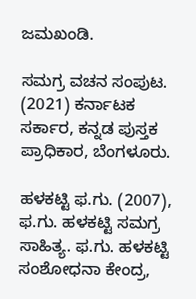ಜಮಖಂಡಿ.

ಸಮಗ್ರ ವಚನ ಸಂಪುಟ. (2021) ಕರ್ನಾಟಕ ಸರ್ಕಾರ, ಕನ್ನಡ ಪುಸ್ತಕ ಪ್ರಾಧಿಕಾರ, ಬೆಂಗಳೂರು.

ಹಳಕಟ್ಟಿ ಫ.ಗು. (2007), ಫ.ಗು. ಹಳಕಟ್ಟಿ ಸಮಗ್ರ ಸಾಹಿತ್ಯ. ಫ.ಗು. ಹಳಕಟ್ಟಿ ಸಂಶೋಧನಾ ಕೇಂದ್ರ,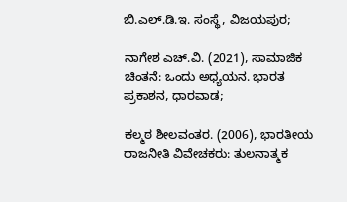ಬಿ.ಎಲ್.ಡಿ.ಇ. ಸಂಸ್ಥೆ, ವಿಜಯಪುರ;

ನಾಗೇಶ ಎಚ್‌.ವಿ. (2021), ಸಾಮಾಜಿಕ ಚಿಂತನೆ: ಒಂದು ಅಧ್ಯಯನ. ಭಾರತ ಪ್ರಕಾಶನ, ಧಾರವಾಡ;

ಕಲ್ಮಠ ಶೀಲವಂತರ. (2006), ಭಾರತೀಯ ರಾಜನೀತಿ ವಿವೇಚಕರು: ತುಲನಾತ್ಮಕ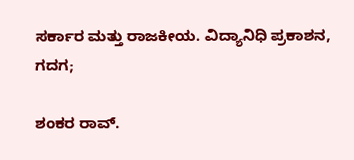ಸರ್ಕಾರ ಮತ್ತು ರಾಜಕೀಯ. ವಿದ್ಯಾನಿಧಿ ಪ್ರಕಾಶನ, ಗದಗ;

ಶಂಕರ ರಾವ್.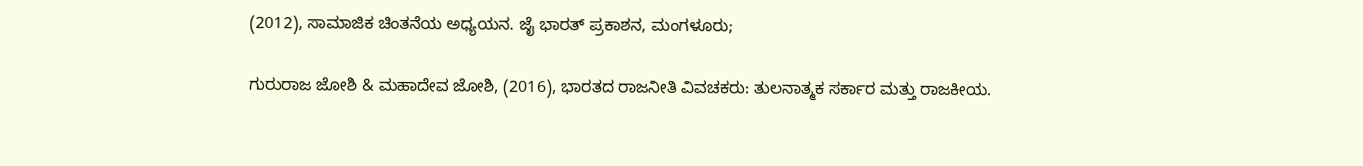(2012), ಸಾಮಾಜಿಕ ಚಿಂತನೆಯ ಅಧ್ಯಯನ. ಜೈ ಭಾರತ್ ಪ್ರಕಾಶನ, ಮಂಗಳೂರು;

ಗುರುರಾಜ ಜೋಶಿ & ಮಹಾದೇವ ಜೋಶಿ, (2016), ಭಾರತದ ರಾಜನೀತಿ ವಿವಚಕರು: ತುಲನಾತ್ಮಕ ಸರ್ಕಾರ ಮತ್ತು ರಾಜಕೀಯ.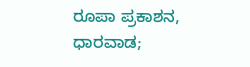ರೂಪಾ ಪ್ರಕಾಶನ, ಧಾರವಾಡ;